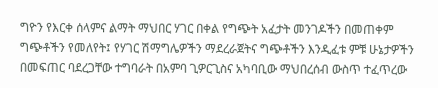ግዮን የእርቀ ሰላምና ልማት ማህበር ሃገር በቀል የግጭት አፈታት መንገዶችን በመጠቀም ግጭቶችን የመለየት፤ የሃገር ሽማግሌዎችን ማደረራጀትና ግጭቶችን እንዲፈቱ ምቹ ሁኔታዎችን በመፍጠር ባደረጋቸው ተግባራት በአምባ ጊዎርጊስና አካባቢው ማህበረሰብ ውስጥ ተፈጥረው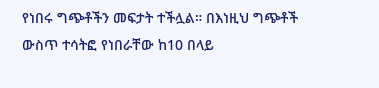የነበሩ ግጭቶችን መፍታት ተችሏል። በእነዚህ ግጭቶች ውስጥ ተሳትፎ የነበራቸው ከ10 በላይ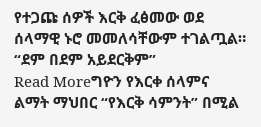የተጋጩ ሰዎች እርቅ ፈፅመው ወደ ሰላማዊ ኑሮ መመለሳቸውም ተገልጧል። “ደም በደም አይደርቅም”
Read Moreግዮን የእርቀ ሰላምና ልማት ማህበር “የእርቅ ሳምንት” በሚል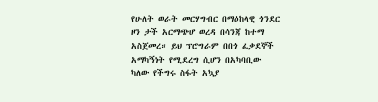የሁለት ወራት መርሃግብር በማዕከላዊ ጎንደር ዞን ታች አርማጭሆ ወረዳ በሳንጃ ከተማ አስጀመረ። ይህ ፕሮግራም በበጎ ፈቃደኞች አማካኝነት የሚደረግ ሲሆን በአካባቢው ካለው የችግሩ ስፋት አኳያ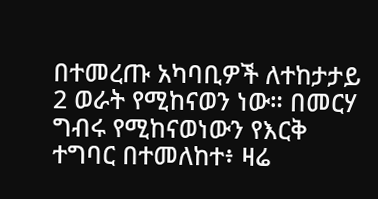በተመረጡ አካባቢዎች ለተከታታይ 2 ወራት የሚከናወን ነው። በመርሃ ግብሩ የሚከናወነውን የእርቅ ተግባር በተመለከተ፥ ዛሬ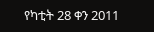የካቲት 28 ቀን 2011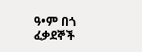ዓ•ም በጎ ፈቃደኞች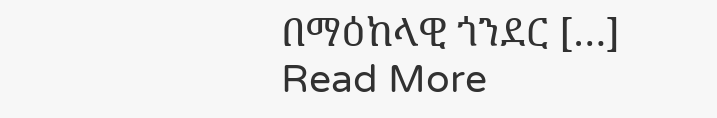በማዕከላዊ ጎንደር […]
Read More